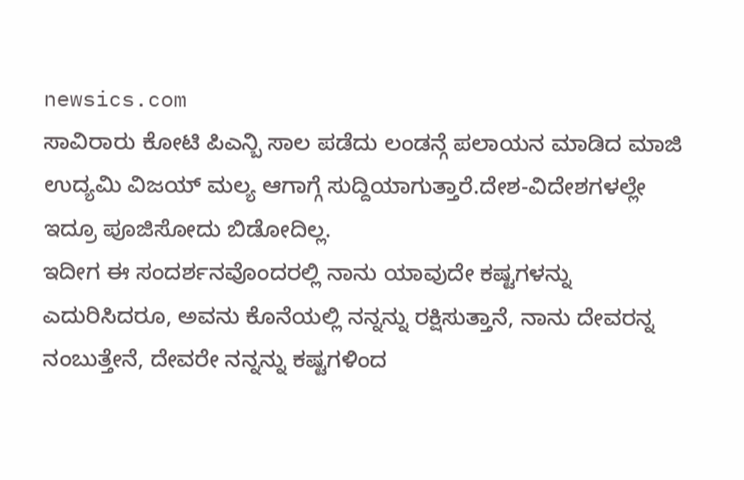newsics.com
ಸಾವಿರಾರು ಕೋಟಿ ಪಿಎನ್ಬಿ ಸಾಲ ಪಡೆದು ಲಂಡನ್ಗೆ ಪಲಾಯನ ಮಾಡಿದ ಮಾಜಿ ಉದ್ಯಮಿ ವಿಜಯ್ ಮಲ್ಯ ಆಗಾಗ್ಗೆ ಸುದ್ದಿಯಾಗುತ್ತಾರೆ.ದೇಶ-ವಿದೇಶಗಳಲ್ಲೇ ಇದ್ರೂ ಪೂಜಿಸೋದು ಬಿಡೋದಿಲ್ಲ.
ಇದೀಗ ಈ ಸಂದರ್ಶನವೊಂದರಲ್ಲಿ ನಾನು ಯಾವುದೇ ಕಷ್ಟಗಳನ್ನು ಎದುರಿಸಿದರೂ, ಅವನು ಕೊನೆಯಲ್ಲಿ ನನ್ನನ್ನು ರಕ್ಷಿಸುತ್ತಾನೆ, ನಾನು ದೇವರನ್ನ ನಂಬುತ್ತೇನೆ, ದೇವರೇ ನನ್ನನ್ನು ಕಷ್ಟಗಳಿಂದ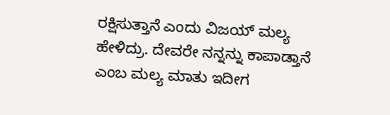ರಕ್ಷಿಸುತ್ತಾನೆ ಎಂದು ವಿಜಯ್ ಮಲ್ಯ ಹೇಳಿದ್ರು. ದೇವರೇ ನನ್ನನ್ನು ಕಾಪಾಡ್ತಾನೆ ಎಂಬ ಮಲ್ಯ ಮಾತು ಇದೀಗ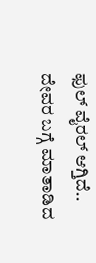ಫುಲ್ ವೈರಲ್ ಆಗ್ತಿದೆ..
ದೇವರ ಬಗ್ಗೆ ಮಾತಾಡಿದ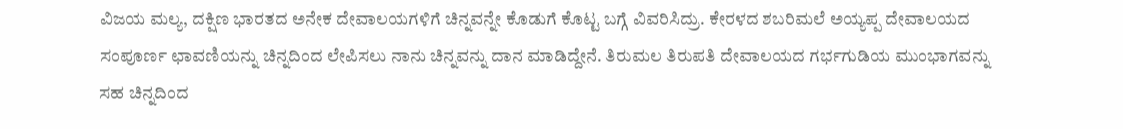ವಿಜಯ ಮಲ್ಯ, ದಕ್ಷಿಣ ಭಾರತದ ಅನೇಕ ದೇವಾಲಯಗಳಿಗೆ ಚಿನ್ನವನ್ನೇ ಕೊಡುಗೆ ಕೊಟ್ಟ ಬಗ್ಗೆ ವಿವರಿಸಿದ್ರು. ಕೇರಳದ ಶಬರಿಮಲೆ ಅಯ್ಯಪ್ಪ ದೇವಾಲಯದ ಸಂಪೂರ್ಣ ಛಾವಣಿಯನ್ನು ಚಿನ್ನದಿಂದ ಲೇಪಿಸಲು ನಾನು ಚಿನ್ನವನ್ನು ದಾನ ಮಾಡಿದ್ದೇನೆ. ತಿರುಮಲ ತಿರುಪತಿ ದೇವಾಲಯದ ಗರ್ಭಗುಡಿಯ ಮುಂಭಾಗವನ್ನು ಸಹ ಚಿನ್ನದಿಂದ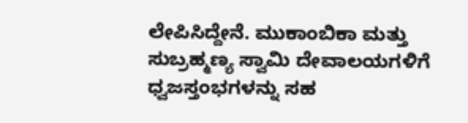ಲೇಪಿಸಿದ್ದೇನೆ. ಮುಕಾಂಬಿಕಾ ಮತ್ತು ಸುಬ್ರಹ್ಮಣ್ಯ ಸ್ವಾಮಿ ದೇವಾಲಯಗಳಿಗೆ ಧ್ವಜಸ್ತಂಭಗಳನ್ನು ಸಹ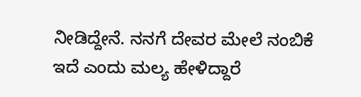ನೀಡಿದ್ದೇನೆ. ನನಗೆ ದೇವರ ಮೇಲೆ ನಂಬಿಕೆ ಇದೆ ಎಂದು ಮಲ್ಯ ಹೇಳಿದ್ದಾರೆ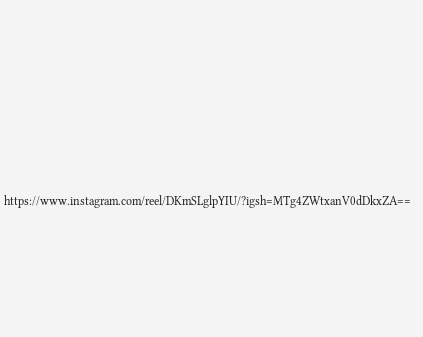https://www.instagram.com/reel/DKmSLglpYIU/?igsh=MTg4ZWtxanV0dDkxZA==